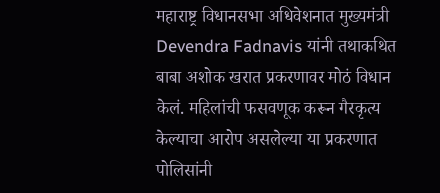महाराष्ट्र विधानसभा अधिवेशनात मुख्यमंत्री Devendra Fadnavis यांनी तथाकथित बाबा अशोक खरात प्रकरणावर मोठं विधान केलं. महिलांची फसवणूक करून गैरकृत्य केल्याचा आरोप असलेल्या या प्रकरणात पोलिसांनी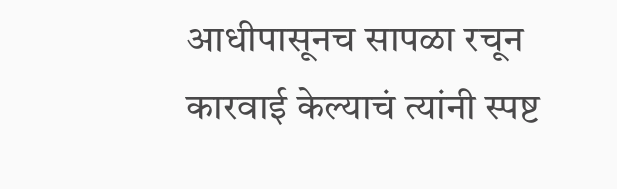आधीपासूनच सापळा रचून कारवाई केल्याचं त्यांनी स्पष्ट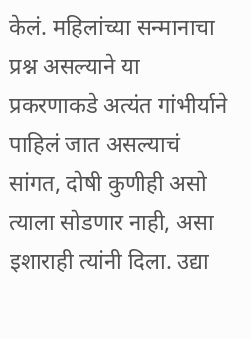केलं. महिलांच्या सन्मानाचा प्रश्न असल्याने या प्रकरणाकडे अत्यंत गांभीर्याने पाहिलं जात असल्याचं सांगत, दोषी कुणीही असो त्याला सोडणार नाही, असा इशाराही त्यांनी दिला. उद्या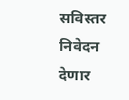सविस्तर निवेदन देणार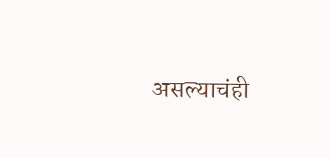असल्याचंही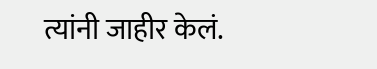त्यांनी जाहीर केलं.